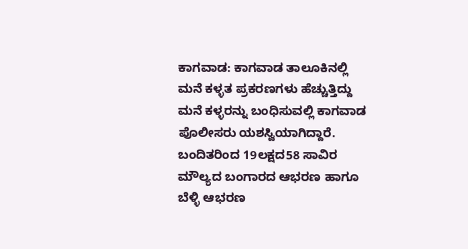ಕಾಗವಾಡ: ಕಾಗವಾಡ ತಾಲೂಕಿನಲ್ಲಿ ಮನೆ ಕಳ್ಳತ ಪ್ರಕರಣಗಳು ಹೆಚ್ಚುತ್ತಿದ್ದು ಮನೆ ಕಳ್ಳರನ್ನು ಬಂಧಿಸುವಲ್ಲಿ ಕಾಗವಾಡ ಪೊಲೀಸರು ಯಶಸ್ವಿಯಾಗಿದ್ದಾರೆ. ಬಂದಿತರಿಂದ 19ಲಕ್ಷದ58 ಸಾವಿರ ಮೌಲ್ಯದ ಬಂಗಾರದ ಆಭರಣ ಹಾಗೂ ಬೆಳ್ಳಿ ಆಭರಣ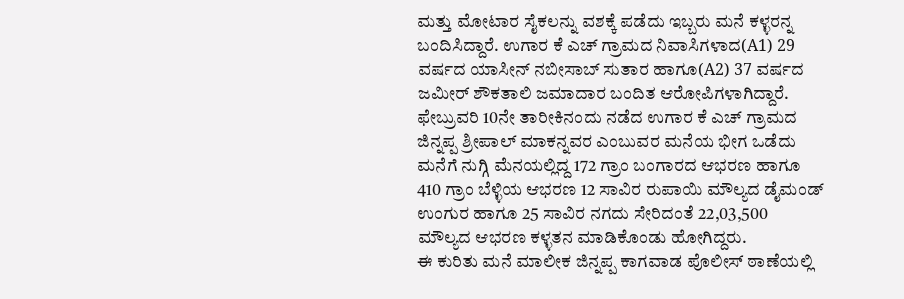ಮತ್ತು ಮೋಟಾರ ಸೈಕಲನ್ನು ವಶಕ್ಕೆ ಪಡೆದು ಇಬ್ಬರು ಮನೆ ಕಳ್ಳರನ್ನ ಬಂದಿಸಿದ್ದಾರೆ. ಉಗಾರ ಕೆ ಎಚ್ ಗ್ರಾಮದ ನಿವಾಸಿಗಳಾದ(A1) 29 ವರ್ಷದ ಯಾಸೀನ್ ನಬೀಸಾಬ್ ಸುತಾರ ಹಾಗೂ(A2) 37 ವರ್ಷದ ಜಮೀರ್ ಶೌಕತಾಲಿ ಜಮಾದಾರ ಬಂದಿತ ಆರೋಪಿಗಳಾಗಿದ್ದಾರೆ.
ಫೇಬ್ರುವರಿ 10ನೇ ತಾರೀಕಿನಂದು ನಡೆದ ಉಗಾರ ಕೆ ಎಚ್ ಗ್ರಾಮದ ಜಿನ್ನಪ್ಪ ಶ್ರೀಪಾಲ್ ಮಾಕನ್ನವರ ಎಂಬುವರ ಮನೆಯ ಭೀಗ ಒಡೆದು ಮನೆಗೆ ನುಗ್ಗಿ ಮೆನಯಲ್ಲಿದ್ದ 172 ಗ್ರಾಂ ಬಂಗಾರದ ಆಭರಣ ಹಾಗೂ 410 ಗ್ರಾಂ ಬೆಳ್ಳಿಯ ಆಭರಣ 12 ಸಾವಿರ ರುಪಾಯಿ ಮೌಲ್ಯದ ಡೈಮಂಡ್ ಉಂಗುರ ಹಾಗೂ 25 ಸಾವಿರ ನಗದು ಸೇರಿದಂತೆ 22,03,500 ಮೌಲ್ಯದ ಆಭರಣ ಕಳ್ಳತನ ಮಾಡಿಕೊಂಡು ಹೋಗಿದ್ದರು.
ಈ ಕುರಿತು ಮನೆ ಮಾಲೀಕ ಜಿನ್ನಪ್ಪ ಕಾಗವಾಡ ಪೊಲೀಸ್ ಠಾಣೆಯಲ್ಲಿ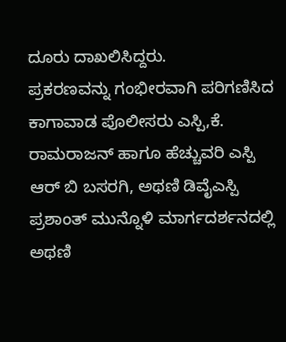ದೂರು ದಾಖಲಿಸಿದ್ದರು.
ಪ್ರಕರಣವನ್ನು ಗಂಭೀರವಾಗಿ ಪರಿಗಣಿಸಿದ ಕಾಗಾವಾಡ ಪೊಲೀಸರು ಎಸ್ಪಿ,ಕೆ. ರಾಮರಾಜನ್ ಹಾಗೂ ಹೆಚ್ಚುವರಿ ಎಸ್ಪಿ ಆರ್ ಬಿ ಬಸರಗಿ, ಅಥಣಿ ಡಿವೈಎಸ್ಪಿ ಪ್ರಶಾಂತ್ ಮುನ್ನೊಳಿ ಮಾರ್ಗದರ್ಶನದಲ್ಲಿ ಅಥಣಿ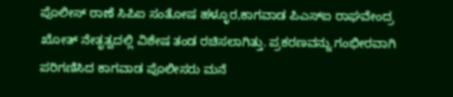ಪೊಲೀಸ್ ಠಾಣೆ ಸಿಪಿಐ ಸಂತೋಷ ಹಳ್ಳೂರ,ಕಾಗವಾಡ ಪಿಎಸ್ಐ ರಾಘವೇಂದ್ರ ಖೋತ್ ನೇತೃತ್ವದಲ್ಲಿ ವಿಶೇಷ ತಂಡ ರಚಿಸಲಾಗಿತ್ತು. ಪ್ರಕರಣವನ್ನು ಗಂಭೀರವಾಗಿ ಪರಿಗಣಿಸಿದ ಕಾಗವಾಡ ಪೊಲೀಸರು ಮನೆ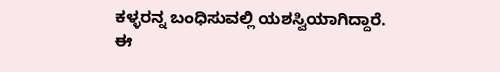ಕಳ್ಳರನ್ನ ಬಂಧಿಸುವಲ್ಲಿ ಯಶಸ್ವಿಯಾಗಿದ್ದಾರೆ.
ಈ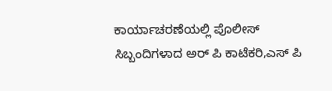ಕಾರ್ಯಾಚರಣೆಯಲ್ಲಿ ಪೊಲೀಸ್ ಸಿಬ್ಬಂದಿಗಳಾದ ಅರ್ ಪಿ ಕಾಟೆಕರಿ,ಎಸ್ ಪಿ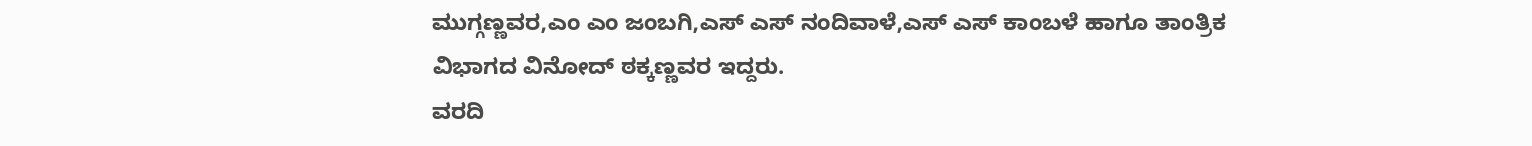ಮುಗ್ಗಣ್ಣವರ,ಎಂ ಎಂ ಜಂಬಗಿ,ಎಸ್ ಎಸ್ ನಂದಿವಾಳೆ,ಎಸ್ ಎಸ್ ಕಾಂಬಳೆ ಹಾಗೂ ತಾಂತ್ರಿಕ ವಿಭಾಗದ ವಿನೋದ್ ಠಕ್ಕಣ್ಣವರ ಇದ್ದರು.
ವರದಿ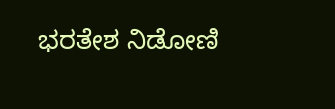ಭರತೇಶ ನಿಡೋಣಿ